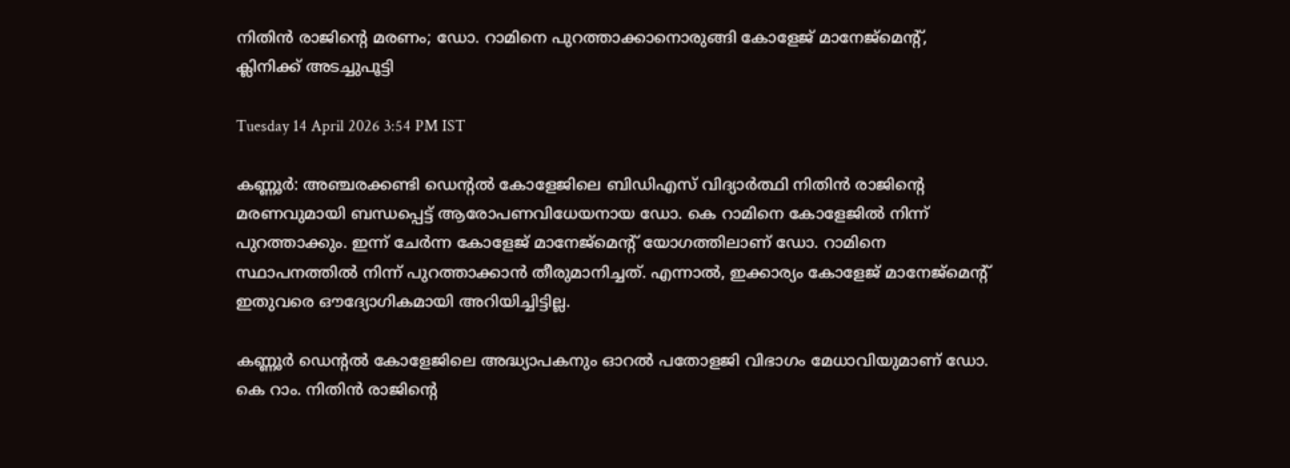നിതിൻ രാജിന്റെ മരണം; ഡോ. റാമിനെ പുറത്താക്കാനൊരുങ്ങി കോളേജ് മാനേജ്‌മെന്റ്, ക്ലിനിക്ക് അടച്ചുപൂട്ടി

Tuesday 14 April 2026 3:54 PM IST

കണ്ണൂർ: അ‌ഞ്ചരക്കണ്ടി ഡെന്റൽ കോളേജിലെ ബിഡിഎസ് വിദ്യാർത്ഥി നിതിൻ രാജിന്റെ മരണവുമായി ബന്ധപ്പെട്ട് ആരോപണവിധേയനായ ഡോ. കെ റാമിനെ കോളേജിൽ നിന്ന് പുറത്താക്കും. ഇന്ന് ചേർന്ന കോളേജ് മാനേജ്‌മെന്റ് യോഗത്തിലാണ് ഡോ. റാമിനെ സ്ഥാപനത്തിൽ നിന്ന് പുറത്താക്കാൻ തീരുമാനിച്ചത്. എന്നാൽ, ഇക്കാര്യം കോളേജ് മാനേജ്‌മെന്റ് ഇതുവരെ ഔദ്യോഗികമായി അറിയിച്ചിട്ടില്ല.

കണ്ണൂർ ഡെന്റൽ കോളേജിലെ അദ്ധ്യാപകനും ഓറൽ പതോളജി വിഭാഗം മേധാവിയുമാണ് ഡോ. കെ റാം. നിതിൻ രാജിന്റെ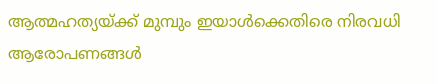ആത്മഹത്യയ്‌ക്ക് മുമ്പും ഇയാൾക്കെതിരെ നിരവധി ആരോപണങ്ങൾ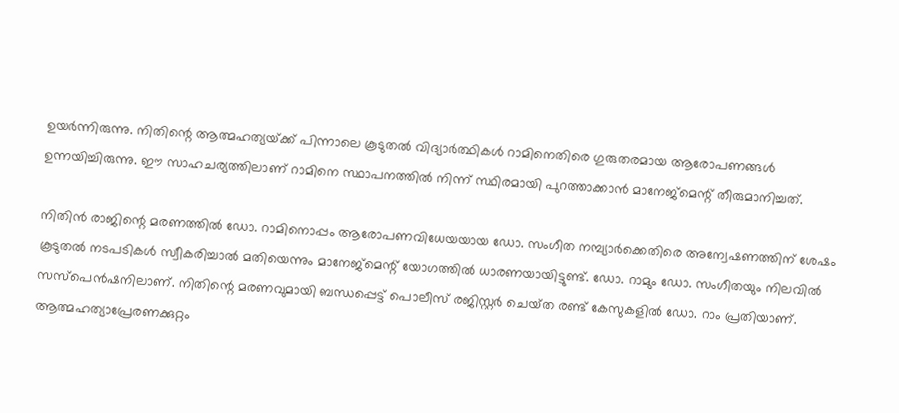ഉയർന്നിരുന്നു. നിതിന്റെ ആത്മഹത്യയ്‌ക്ക് പിന്നാലെ കൂടുതൽ വിദ്യാർത്ഥികൾ റാമിനെതിരെ ഗുരുതരമായ ആരോപണങ്ങൾ ഉന്നയിച്ചിരുന്നു. ഈ സാഹചര്യത്തിലാണ് റാമിനെ സ്ഥാപനത്തിൽ നിന്ന് സ്ഥിരമായി പുറത്താക്കാൻ മാനേജ്‌മെന്റ് തീരുമാനിച്ചത്.

നിതിൻ രാജിന്റെ മരണത്തിൽ ഡോ. റാമിനൊപ്പം ആരോപണവിധേയയായ ഡോ. സംഗീത നമ്പ്യാർക്കെതിരെ അന്വേഷണത്തിന് ശേഷം കൂടുതൽ നടപടികൾ സ്വീകരിച്ചാൽ മതിയെന്നും മാനേജ്‌മെന്റ് യോഗത്തിൽ ധാരണയായിട്ടുണ്ട്. ഡോ. റാമും ഡോ. സംഗീതയും നിലവിൽ സസ്‌പെൻഷനിലാണ്. നിതിന്റെ മരണവുമായി ബന്ധപ്പെട്ട് പൊലീസ് രജിസ്റ്റർ ചെയ്‌ത രണ്ട് കേസുകളിൽ ഡോ. റാം പ്രതിയാണ്. ആത്മഹത്യാപ്രേരണക്കുറ്റം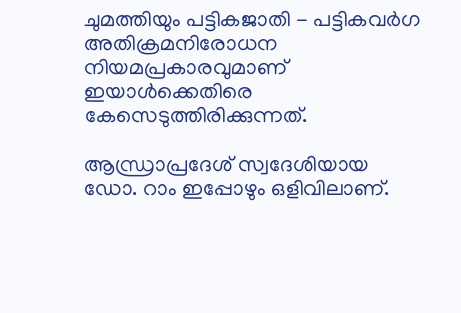ചുമത്തിയും പട്ടികജാതി - പട്ടികവർഗ അതിക്രമനിരോധന നിയമപ്രകാരവുമാണ് ഇയാൾക്കെതിരെ കേസെടുത്തിരിക്കുന്നത്.

ആന്ധ്രാപ്രദേശ് സ്വദേശിയായ ഡോ. റാം ഇപ്പോഴും ഒളിവിലാണ്.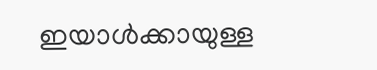ഇയാൾക്കായുള്ള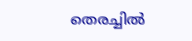തെരച്ചിൽ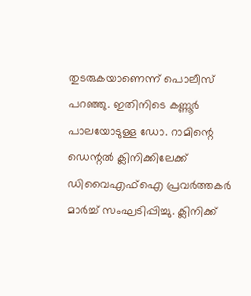തുടരുകയാണെന്ന് പൊലീസ് പറഞ്ഞു. ഇതിനിടെ കണ്ണൂർ പാലയോടുള്ള ഡോ. റാമിന്റെ ഡെന്റൽ ക്ലിനിക്കിലേക്ക് ഡിവൈഎഫ്‌ഐ പ്രവർത്തകർ മാർച്ച് സംഘടിപ്പിച്ചു. ക്ലിനിക്ക്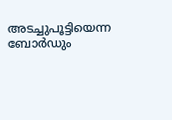അടച്ചുപൂട്ടിയെന്ന ബോർഡും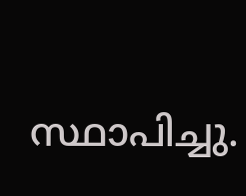സ്ഥാപിച്ചു.